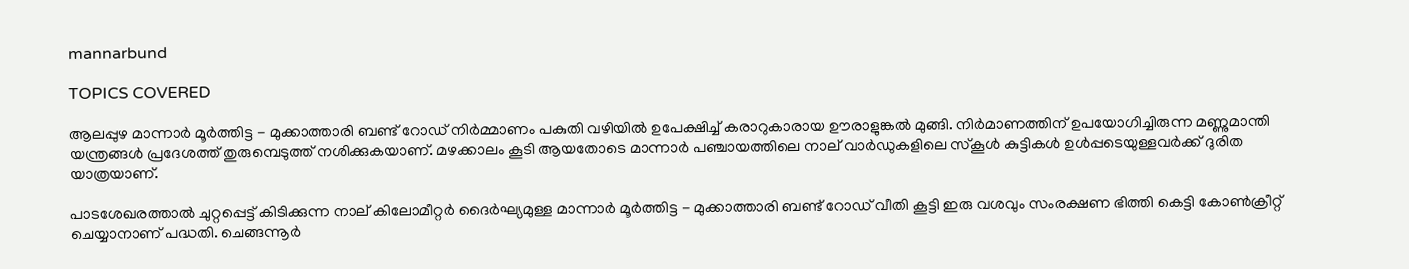mannarbund

TOPICS COVERED

ആലപ്പുഴ മാന്നാർ മൂർത്തിട്ട - മുക്കാത്താരി ബണ്ട് റോഡ് നിർമ്മാണം പകുതി വഴിയിൽ ഉപേക്ഷിച്ച് കരാറുകാരായ ഊരാളുങ്കൽ മുങ്ങി. നിർ‍മാണത്തിന് ഉപയോഗിച്ചിരുന്ന മണ്ണുമാന്തി യന്ത്രങ്ങൾ പ്രദേശത്ത് തുരുമ്പെടുത്ത് നശിക്കുകയാണ്. മഴക്കാലം കൂടി ആയതോടെ മാന്നാർ പഞ്ചായത്തിലെ നാല് വാർഡുകളിലെ സ്കൂൾ കുട്ടികൾ ഉൾപ്പടെയുള്ളവർക്ക് ദുരിത യാത്രയാണ്.

പാടശേഖരത്താൽ ചുറ്റപ്പെട്ട് കിടിക്കുന്ന നാല് കിലോമീറ്റർ ദൈർഘ്യമുള്ള മാന്നാർ മൂർത്തിട്ട - മുക്കാത്താരി ബണ്ട് റോഡ് വീതി കൂട്ടി ഇരു വശവും സംരക്ഷണ ഭിത്തി കെട്ടി കോൺക്രീറ്റ് ചെയ്യാനാണ് പദ്ധതി. ചെങ്ങന്നൂർ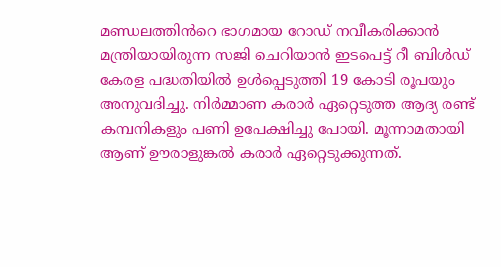മ‍ണ്ഡലത്തിൻറെ ഭാഗമായ റോഡ് നവീകരിക്കാൻ മന്ത്രിയായിരുന്ന സജി ചെറിയാൻ ഇടപെട്ട് റീ ബിൾഡ് കേരള പദ്ധതിയിൽ ഉൾപ്പെടുത്തി 19 കോടി രൂപയും അനുവദിച്ചു. നിർമ്മാണ കരാർ ഏറ്റെടുത്ത ആദ്യ രണ്ട് കമ്പനികളും പണി ഉപേക്ഷിച്ചു പോയി. മൂന്നാമതായി ആണ് ഊരാളുങ്കൽ കരാർ ഏറ്റെടുക്കുന്നത്.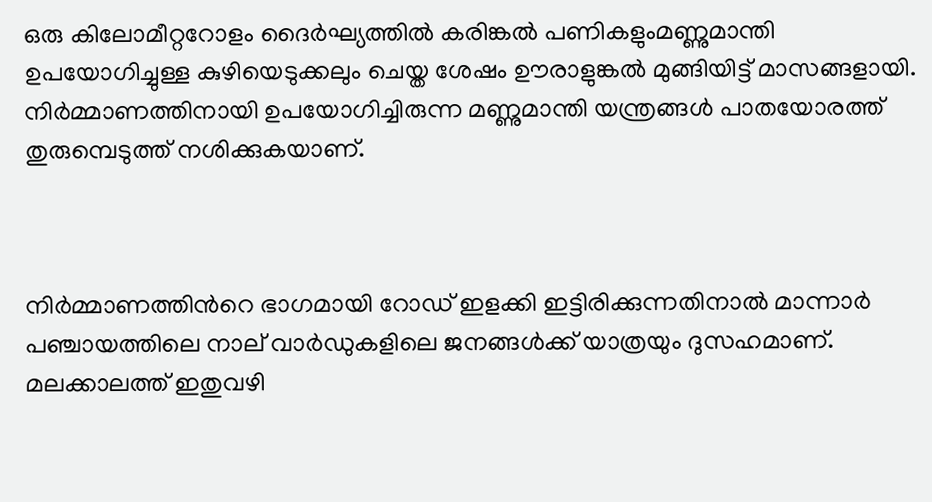ഒരു കിലോമീറ്ററോളം ദൈർഘ്യത്തിൽ കരിങ്കൽ പണികളുംമണ്ണുമാന്തി ഉപയോഗിച്ചുള്ള കുഴിയെടുക്കലും ചെയ്ത ശേഷം ഊരാളുങ്കൽ മുങ്ങിയിട്ട് മാസങ്ങളായി.  നിർമ്മാണത്തിനായി ഉപയോഗിച്ചിരുന്ന മണ്ണുമാന്തി യന്ത്രങ്ങൾ പാതയോരത്ത് തുരുമ്പെടുത്ത് നശിക്കുകയാണ്.



നിർമ്മാണത്തിന്‍റെ ഭാഗമായി റോഡ് ഇളക്കി ഇട്ടിരിക്കുന്നതിനാൽ മാന്നാർ പഞ്ചായത്തിലെ നാല് വാർഡുകളിലെ ജനങ്ങൾക്ക് യാത്രയും ദുസഹമാണ്. മലക്കാലത്ത് ഇതുവഴി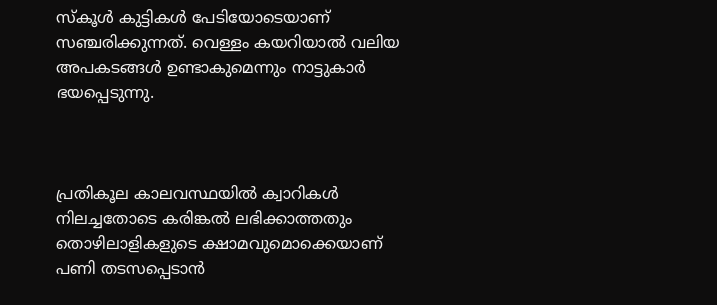സ്കൂൾ കുട്ടികൾ പേടിയോടെയാണ് സഞ്ചരിക്കുന്നത്. വെള്ളം കയറിയാൽ വലിയ അപകടങ്ങൾ ഉണ്ടാകുമെന്നും നാട്ടുകാർ ഭയപ്പെടുന്നു.



പ്രതികൂല കാലവസ്ഥയിൽ ക്വാറികൾ നിലച്ചതോടെ കരിങ്കൽ ലഭിക്കാത്തതും തൊഴിലാളികളുടെ ക്ഷാമവുമൊക്കെയാണ് പണി തടസപ്പെടാൻ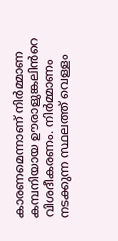കാരണമെന്നാണ് നിർമ്മാണ കമ്പനിയായ ഊരാളുങ്കലിൻറെ വിശദീകരണം. നിർമ്മാണം നടക്കുന്ന സ്ഥലത്ത് വെള്ളം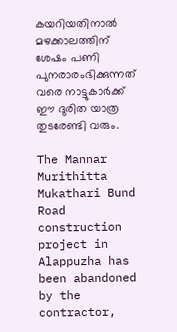കയറിയതിനാൽ മഴക്കാലത്തിന് ശേഷം പണി പുനരാരംഭിക്കുന്നത് വരെ നാട്ടുകാർക്ക് ഈ ദുരിത യാത്ര തുടരേണ്ടി വരും.

The Mannar Murithitta Mukathari Bund Road construction project in Alappuzha has been abandoned by the contractor,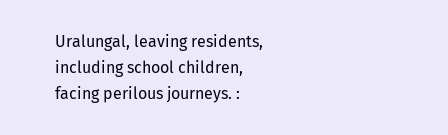Uralungal, leaving residents, including school children, facing perilous journeys. :